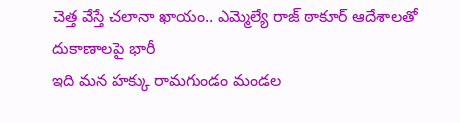చెత్త వేస్తే చలానా ఖాయం.. ఎమ్మెల్యే రాజ్ ఠాకూర్ ఆదేశాలతో దుకాణాలపై భారీ
ఇది మన హక్కు రామగుండం మండల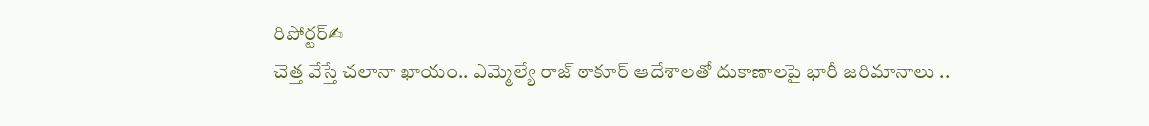రిపోర్టర్✍
చెత్త వేస్తే చలానా ఖాయం.. ఎమ్మెల్యే రాజ్ ఠాకూర్ ఆదేశాలతో దుకాణాలపై భారీ జరిమానాలు ..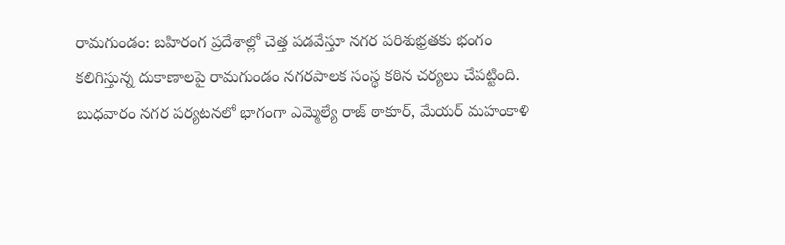రామగుండం: బహిరంగ ప్రదేశాల్లో చెత్త పడవేస్తూ నగర పరిశుభ్రతకు భంగం కలిగిస్తున్న దుకాణాలపై రామగుండం నగరపాలక సంస్థ కఠిన చర్యలు చేపట్టింది.
బుధవారం నగర పర్యటనలో భాగంగా ఎమ్మెల్యే రాజ్ ఠాకూర్, మేయర్ మహంకాళి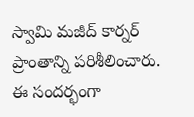స్వామి మజీద్ కార్నర్ ప్రాంతాన్ని పరిశీలించారు. ఈ సందర్భంగా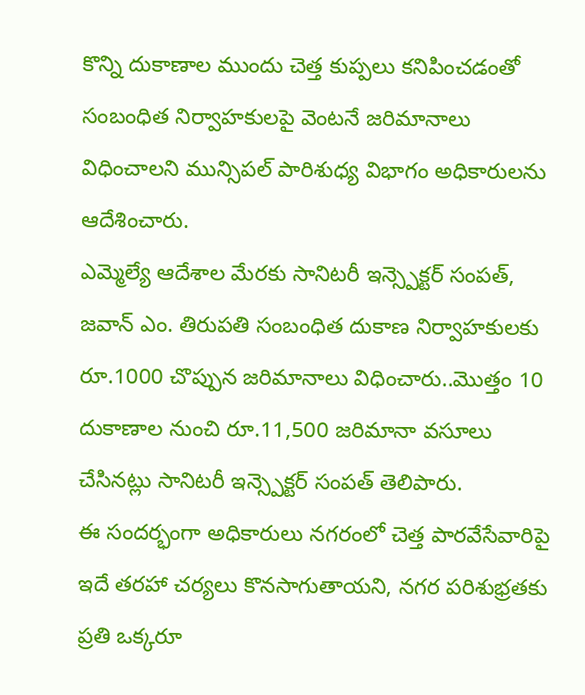కొన్ని దుకాణాల ముందు చెత్త కుప్పలు కనిపించడంతో సంబంధిత నిర్వాహకులపై వెంటనే జరిమానాలు విధించాలని మున్సిపల్ పారిశుధ్య విభాగం అధికారులను ఆదేశించారు.
ఎమ్మెల్యే ఆదేశాల మేరకు సానిటరీ ఇన్స్పెక్టర్ సంపత్, జవాన్ ఎం. తిరుపతి సంబంధిత దుకాణ నిర్వాహకులకు రూ.1000 చొప్పున జరిమానాలు విధించారు..మొత్తం 10 దుకాణాల నుంచి రూ.11,500 జరిమానా వసూలు చేసినట్లు సానిటరీ ఇన్స్పెక్టర్ సంపత్ తెలిపారు.
ఈ సందర్భంగా అధికారులు నగరంలో చెత్త పారవేసేవారిపై ఇదే తరహా చర్యలు కొనసాగుతాయని, నగర పరిశుభ్రతకు ప్రతి ఒక్కరూ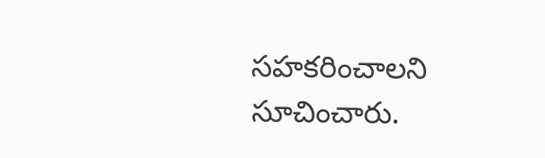సహకరించాలని సూచించారు.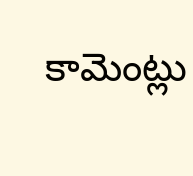కామెంట్లు